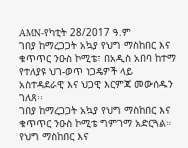AMN-የካቲት 28/2017 ዓ.ም
ገበያ ከማረጋጋት አኳያ የህግ ማስከበር እና ቁጥጥር ንዑስ ኮሚቴ፣ በአዲስ አበባ ከተማ የተለያዩ ህገ-ወጥ ነጋዴዎች ላይ አስተዳደራዊ እና ህጋዊ እርምጃ መውሰዱን ገለጸ፡፡
ገበያ ከማረጋጋት አኳያ የህግ ማስከበር እና ቁጥጥር ንዑስ ኮሚቴ ግምገማ አድርጓል።
የህግ ማስከበር እና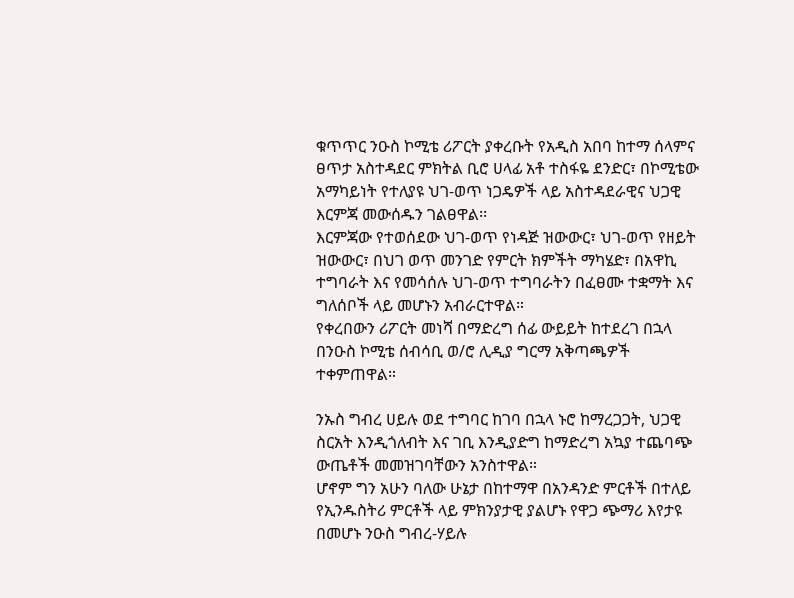ቁጥጥር ንዑስ ኮሚቴ ሪፖርት ያቀረቡት የአዲስ አበባ ከተማ ሰላምና ፀጥታ አስተዳደር ምክትል ቢሮ ሀላፊ አቶ ተስፋዬ ደንድር፣ በኮሚቴው አማካይነት የተለያዩ ህገ-ወጥ ነጋዴዎች ላይ አስተዳደራዊና ህጋዊ እርምጃ መውሰዱን ገልፀዋል፡፡
እርምጃው የተወሰደው ህገ-ወጥ የነዳጅ ዝውውር፣ ህገ-ወጥ የዘይት ዝውውር፣ በህገ ወጥ መንገድ የምርት ክምችት ማካሄድ፣ በአዋኪ ተግባራት እና የመሳሰሉ ህገ-ወጥ ተግባራትን በፈፀሙ ተቋማት እና ግለሰቦች ላይ መሆኑን አብራርተዋል።
የቀረበውን ሪፖርት መነሻ በማድረግ ሰፊ ውይይት ከተደረገ በኋላ በንዑስ ኮሚቴ ሰብሳቢ ወ/ሮ ሊዲያ ግርማ አቅጣጫዎች ተቀምጠዋል።

ንኡስ ግብረ ሀይሉ ወደ ተግባር ከገባ በኋላ ኑሮ ከማረጋጋት, ህጋዊ ስርአት እንዲጎለብት እና ገቢ እንዲያድግ ከማድረግ አኳያ ተጨባጭ ውጤቶች መመዝገባቸውን አንስተዋል።
ሆኖም ግን አሁን ባለው ሁኔታ በከተማዋ በአንዳንድ ምርቶች በተለይ የኢንዱስትሪ ምርቶች ላይ ምክንያታዊ ያልሆኑ የዋጋ ጭማሪ እየታዩ በመሆኑ ንዑስ ግብረ-ሃይሉ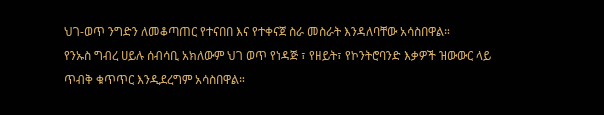ህገ-ወጥ ንግድን ለመቆጣጠር የተናበበ እና የተቀናጀ ስራ መስራት እንዳለባቸው አሳስበዋል።
የንኡስ ግብረ ሀይሉ ሰብሳቢ አክለውም ህገ ወጥ የነዳጅ ፣ የዘይት፣ የኮንትሮባንድ እቃዎች ዝውውር ላይ ጥብቅ ቁጥጥር እንዲደረግም አሳስበዋል።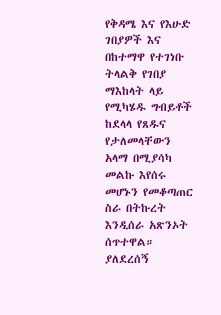የቅዳሜ እና የእሁድ ገበያዎች እና በከተማዋ የተገነቡ ትላልቅ የገበያ ማእከላት ላይ የሚካሄዱ ግብይቶች ከደላላ የጸዱና የታለመላቸውን አላማ በሚያሳካ መልኩ እየሰሩ መሆኑን የመቆጣጠር ስራ በትኩረት እንዲሰራ አጽንኦት ሰጥተዋል።
ያለደረሰኝ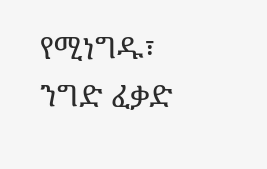የሚነግዱ፣ ንግድ ፈቃድ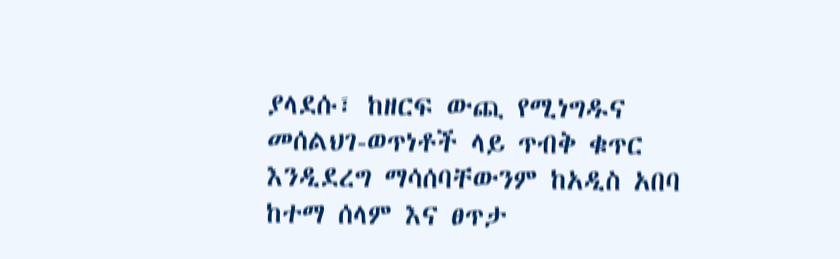ያላደሱ፣ ከዘርፍ ውጪ የሚነግዱና መሰልህገ-ወጥነቶች ላይ ጥብቅ ቁጥር እንዲደረግ ማሳሰባቸውንም ከአዲስ አበባ ከተማ ሰላም እና ፀጥታ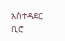አስተዳደር ቢሮ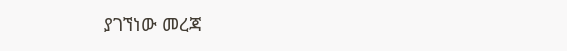ያገኘነው መረጃ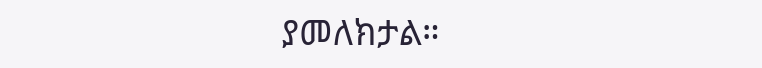ያመለክታል።